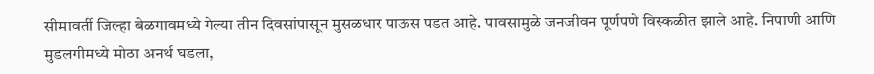सीमावर्ती जिल्हा बेळगावमध्ये गेल्या तीन दिवसांपासून मुसळधार पाऊस पडत आहे. पावसामुळे जनजीवन पूर्णपणे विस्कळीत झाले आहे. निपाणी आणि मुडलगीमध्ये मोठा अनर्थ घडला,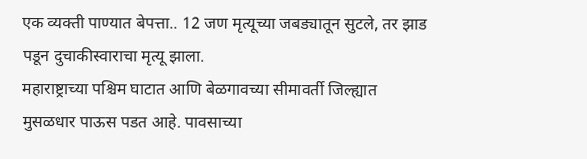एक व्यक्ती पाण्यात बेपत्ता.. 12 जण मृत्यूच्या जबड्यातून सुटले, तर झाड पडून दुचाकीस्वाराचा मृत्यू झाला.
महाराष्ट्राच्या पश्चिम घाटात आणि बेळगावच्या सीमावर्ती जिल्ह्यात मुसळधार पाऊस पडत आहे. पावसाच्या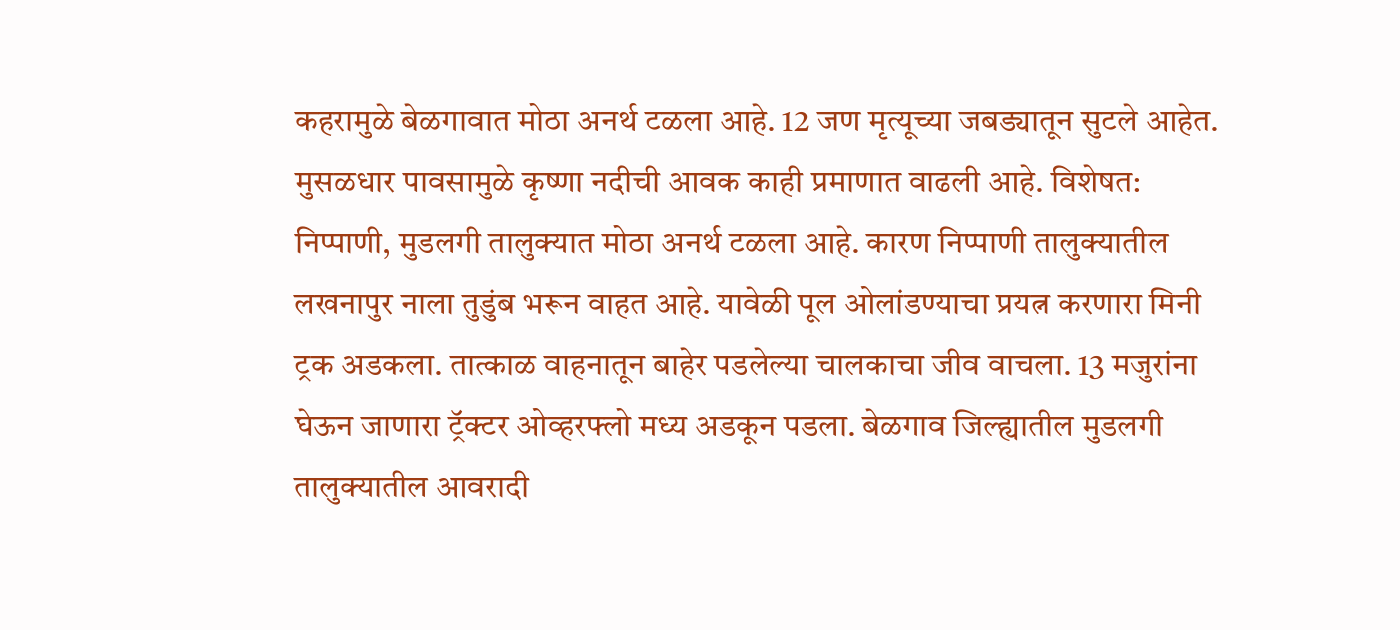कहरामुळे बेळगावात मोठा अनर्थ टळला आहे. 12 जण मृत्यूच्या जबड्यातून सुटले आहेत. मुसळधार पावसामुळे कृष्णा नदीची आवक काही प्रमाणात वाढली आहे. विशेषत: निप्पाणी, मुडलगी तालुक्यात मोठा अनर्थ टळला आहे. कारण निप्पाणी तालुक्यातील लखनापुर नाला तुडुंब भरून वाहत आहे. यावेळी पूल ओलांडण्याचा प्रयत्न करणारा मिनी ट्रक अडकला. तात्काळ वाहनातून बाहेर पडलेल्या चालकाचा जीव वाचला. 13 मजुरांना घेऊन जाणारा ट्रॅक्टर ओव्हरफ्लो मध्य अडकून पडला. बेळगाव जिल्ह्यातील मुडलगी तालुक्यातील आवरादी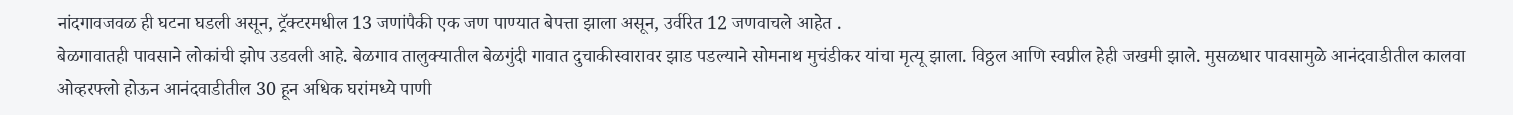नांदगावजवळ ही घटना घडली असून, ट्रॅक्टरमधील 13 जणांपैकी एक जण पाण्यात बेपत्ता झाला असून, उर्वरित 12 जणवाचले आहेत .
बेळगावातही पावसाने लोकांची झोप उडवली आहे. बेळगाव तालुक्यातील बेळगुंदी गावात दुचाकीस्वारावर झाड पडल्याने सोमनाथ मुचंडीकर यांचा मृत्यू झाला. विठ्ठल आणि स्वप्नील हेही जखमी झाले. मुसळधार पावसामुळे आनंदवाडीतील कालवा ओव्हरफ्लो होऊन आनंदवाडीतील 30 हून अधिक घरांमध्ये पाणी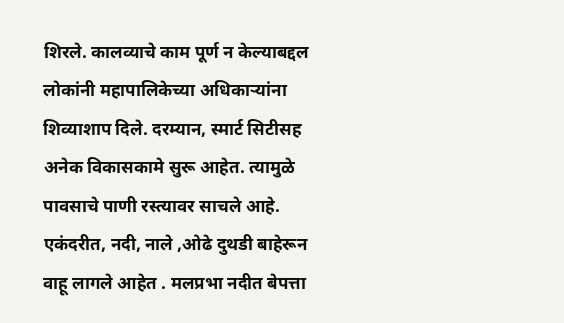शिरले. कालव्याचे काम पूर्ण न केल्याबद्दल लोकांनी महापालिकेच्या अधिकाऱ्यांना शिव्याशाप दिले. दरम्यान, स्मार्ट सिटीसह अनेक विकासकामे सुरू आहेत. त्यामुळे पावसाचे पाणी रस्त्यावर साचले आहे.
एकंदरीत, नदी, नाले ,ओढे दुथडी बाहेरून वाहू लागले आहेत . मलप्रभा नदीत बेपत्ता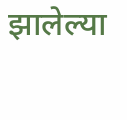झालेल्या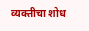व्यक्तीचा शोध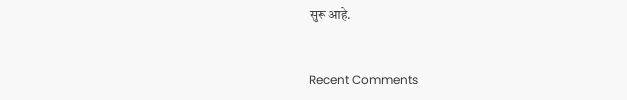सुरू आहे.


Recent Comments